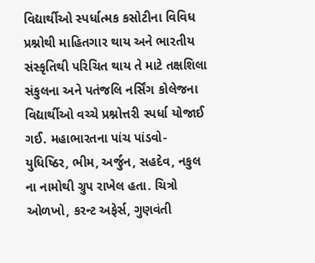વિદ્યાર્થીઓ સ્પર્ધાત્મક કસોટીના વિવિધ પ્રશ્નોથી માહિતગાર થાય અને ભારતીય સંસ્કૃતિથી પરિચિત થાય તે માટે તક્ષશિલા સંકુલના અને પતંજલિ નર્સિંગ કોલેજના વિદ્યાર્થીઓ વચ્ચે પ્રશ્નોત્તરી સ્પર્ધા યોજાઈ ગઈ. મહાભારતના પાંચ પાંડવો- યુધિષ્ઠિર, ભીમ, અર્જુન, સહદેવ, નકુલ ના નામોથી ગ્રુપ રાખેલ હતા. ચિત્રો ઓળખો, કરન્ટ અફેર્સ, ગુણવંતી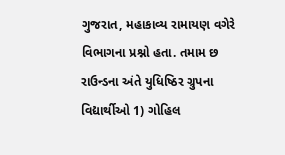ગુજરાત, મહાકાવ્ય રામાયણ વગેરે વિભાગના પ્રશ્નો હતા. તમામ છ રાઉન્ડના અંતે યુધિષ્ઠિર ગ્રુપના વિદ્યાર્થીઓ 1) ગોહિલ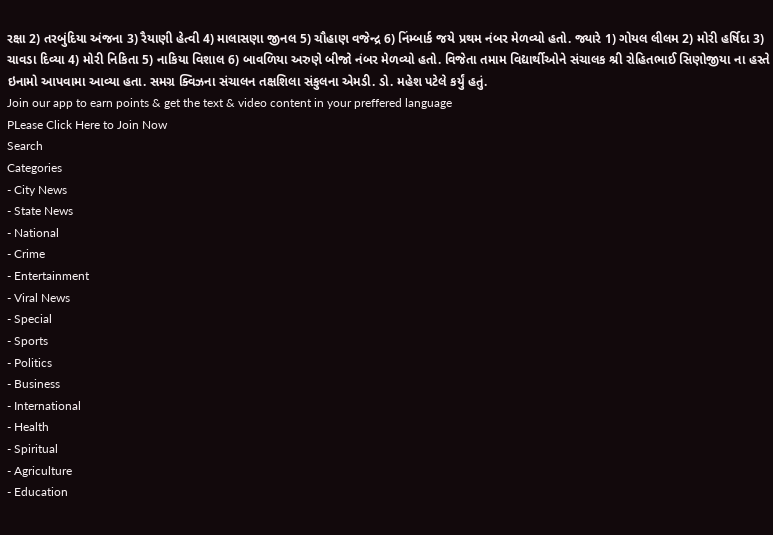રક્ષા 2) તરબુંદિયા અંજના 3) રૈયાણી હેત્વી 4) માલાસણા જીનલ 5) ચૌહાણ વજેન્દ્ર 6) નિંમ્બાર્ક જયે પ્રથમ નંબર મેળવ્યો હતો. જ્યારે 1) ગોયલ લીલમ 2) મોરી હર્ષિદા 3) ચાવડા દિવ્યા 4) મોરી નિકિતા 5) નાકિયા વિશાલ 6) બાવળિયા અરુણે બીજો નંબર મેળવ્યો હતો. વિજેતા તમામ વિદ્યાર્થીઓને સંચાલક શ્રી રોહિતભાઈ સિણોજીયા ના હસ્તે ઇનામો આપવામા આવ્યા હતા. સમગ્ર ક્વિઝના સંચાલન તક્ષશિલા સંકુલના એમડી. ડો. મહેશ પટેલે કર્યું હતું.
Join our app to earn points & get the text & video content in your preffered language
PLease Click Here to Join Now
Search
Categories
- City News
- State News
- National
- Crime
- Entertainment
- Viral News
- Special
- Sports
- Politics
- Business
- International
- Health
- Spiritual
- Agriculture
- Education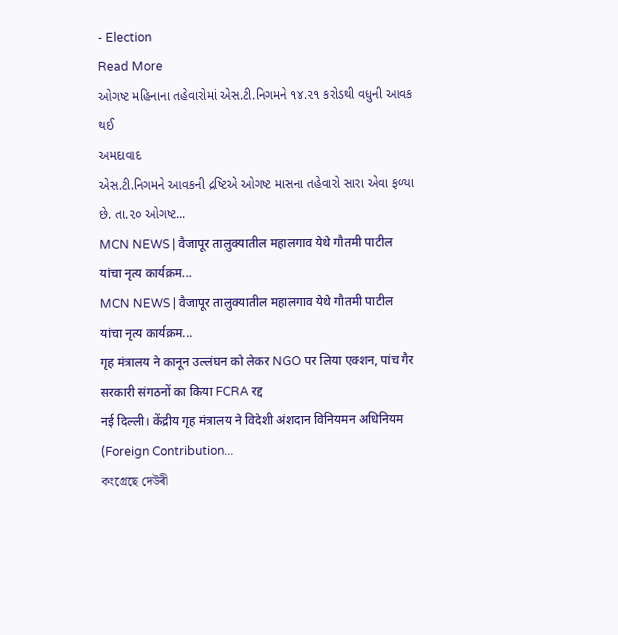- Election
Read More
ઓગષ્ટ મહિનાના તહેવારોમાં એસ.ટી.નિગમને ૧૪.૨૧ કરોડથી વધુની આવક થઈ
અમદાવાદ
એસ.ટી.નિગમને આવકની દ્રષ્ટિએ ઓગષ્ટ માસના તહેવારો સારા એવા ફળ્યા છે. તા.૨૦ ઓગષ્ટ...
MCN NEWS | वैजापूर तालुक्यातील महालगाव येथे गौतमी पाटील यांचा नृत्य कार्यक्रम...
MCN NEWS | वैजापूर तालुक्यातील महालगाव येथे गौतमी पाटील यांचा नृत्य कार्यक्रम...
गृह मंत्रालय ने कानून उल्लंघन को लेकर NGO पर लिया एक्शन, पांच गैर सरकारी संगठनों का किया FCRA रद्द
नई दिल्ली। केंद्रीय गृह मंत्रालय ने विदेशी अंशदान विनियमन अधिनियम (Foreign Contribution...
কংগ্ৰেছে দেউৰী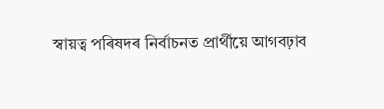স্বায়ত্ব পৰিষদৰ নিৰ্বাচনত প্ৰাৰ্থীয়ে আগবঢ়াব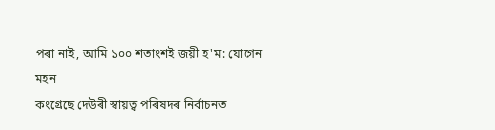পৰা নাই, আমি ১০০ শতাংশই জয়ী হ'ম: যোগেন মহন
কংগ্ৰেছে দেউৰী স্বায়ত্ব পৰিষদৰ নিৰ্বাচনত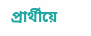প্ৰাৰ্থীয়ে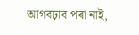আগবঢ়াব পৰা নাই,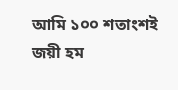আমি ১০০ শতাংশই জয়ী হম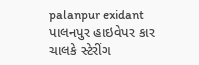palanpur exidant
પાલનપુર હાઇવેપર કાર ચાલકે સ્ટેરીંગ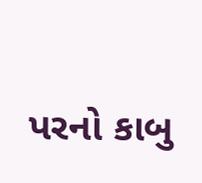પરનો કાબુ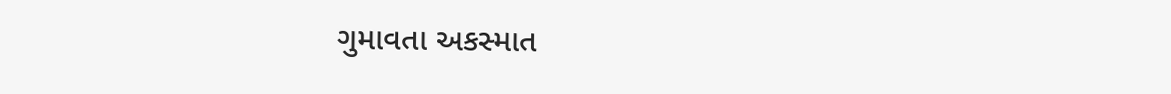ગુમાવતા અકસ્માત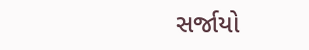સર્જાયો